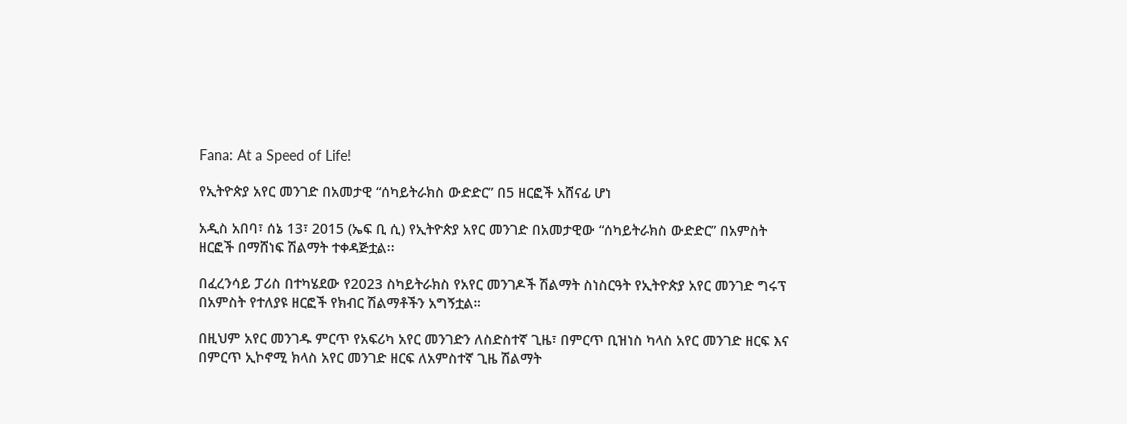Fana: At a Speed of Life!

የኢትዮጵያ አየር መንገድ በአመታዊ “ሰካይትራክስ ውድድር” በ5 ዘርፎች አሸናፊ ሆነ

አዲስ አበባ፣ ሰኔ 13፣ 2015 (ኤፍ ቢ ሲ) የኢትዮጵያ አየር መንገድ በአመታዊው “ሰካይትራክስ ውድድር” በአምስት ዘርፎች በማሸነፍ ሽልማት ተቀዳጅቷል፡፡

በፈረንሳይ ፓሪስ በተካሄደው የ2023 ስካይትራክስ የአየር መንገዶች ሽልማት ስነስርዓት የኢትዮጵያ አየር መንገድ ግሩፕ በአምስት የተለያዩ ዘርፎች የክብር ሽልማቶችን አግኝቷል።

በዚህም አየር መንገዱ ምርጥ የአፍሪካ አየር መንገድን ለስድስተኛ ጊዜ፣ በምርጥ ቢዝነስ ካላስ አየር መንገድ ዘርፍ እና በምርጥ ኢኮኖሚ ክላስ አየር መንገድ ዘርፍ ለአምስተኛ ጊዜ ሽልማት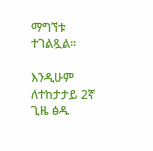ማግኘቱ ተገልጿል።

እንዲሁም ለተከታታይ 2ኛ ጊዜ ፅዱ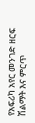የአፍሪካ አየር መንገድ ዘርፍ ሽልማት እና ምርጥ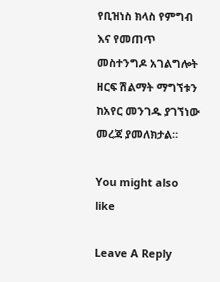የቢዝነስ ክላስ የምግብ እና የመጠጥ መስተንግዶ አገልግሎት ዘርፍ ሽልማት ማግኘቱን ከአየር መንገዱ ያገኘነው መረጃ ያመለክታል።

You might also like

Leave A Reply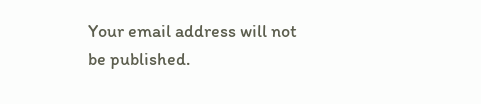Your email address will not be published.